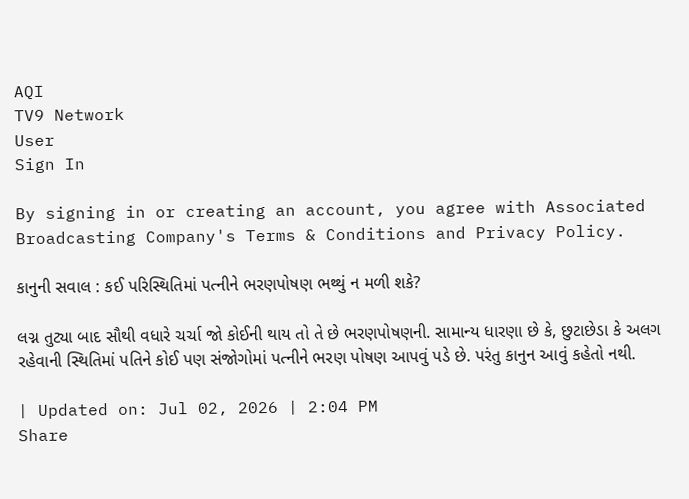AQI
TV9 Network
User
Sign In

By signing in or creating an account, you agree with Associated Broadcasting Company's Terms & Conditions and Privacy Policy.

કાનુની સવાલ : કઈ પરિસ્થિતિમાં પત્નીને ભરણપોષણ ભથ્થું ન મળી શકે?

લગ્ન તુટ્યા બાદ સૌથી વધારે ચર્ચા જો કોઈની થાય તો તે છે ભરણપોષણની. સામાન્ય ધારણા છે કે, છુટાછેડા કે અલગ રહેવાની સ્થિતિમાં પતિને કોઈ પણ સંજોગોમાં પત્નીને ભરણ પોષણ આપવું પડે છે. પરંતુ કાનુન આવું કહેતો નથી.

| Updated on: Jul 02, 2026 | 2:04 PM
Share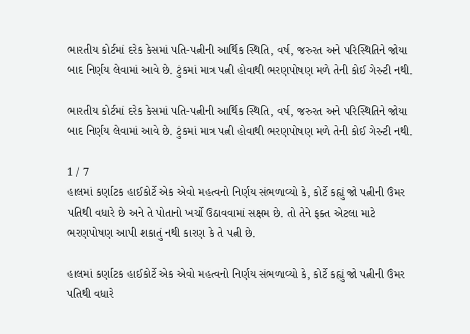ભારતીય કોર્ટમાં દરેક કેસમાં પતિ-પત્નીની આર્થિક સ્થિતિ, વર્ષ, જરુરત અને પરિસ્થિતિને જોયા બાદ નિર્ણય લેવામાં આવે છે. ટુંકમાં માત્ર પત્ની હોવાથી ભરણપોષણ મળે તેની કોઈ ગેરન્ટી નથી.

ભારતીય કોર્ટમાં દરેક કેસમાં પતિ-પત્નીની આર્થિક સ્થિતિ, વર્ષ, જરુરત અને પરિસ્થિતિને જોયા બાદ નિર્ણય લેવામાં આવે છે. ટુંકમાં માત્ર પત્ની હોવાથી ભરણપોષણ મળે તેની કોઈ ગેરન્ટી નથી.

1 / 7
હાલમાં કર્ણાટક હાઈકોર્ટે એક એવો મહત્વનો નિર્ણય સંભળાવ્યો કે, કોર્ટે કહ્યું જો પત્નીની ઉંમર પતિથી વધારે છે અને તે પોતાનો ખર્ચો ઉઠાવવામાં સક્ષમ છે. તો તેને ફક્ત એટલા માટે ભરણપોષણ આપી શકાતું નથી કારણ કે તે પત્ની છે.

હાલમાં કર્ણાટક હાઈકોર્ટે એક એવો મહત્વનો નિર્ણય સંભળાવ્યો કે, કોર્ટે કહ્યું જો પત્નીની ઉંમર પતિથી વધારે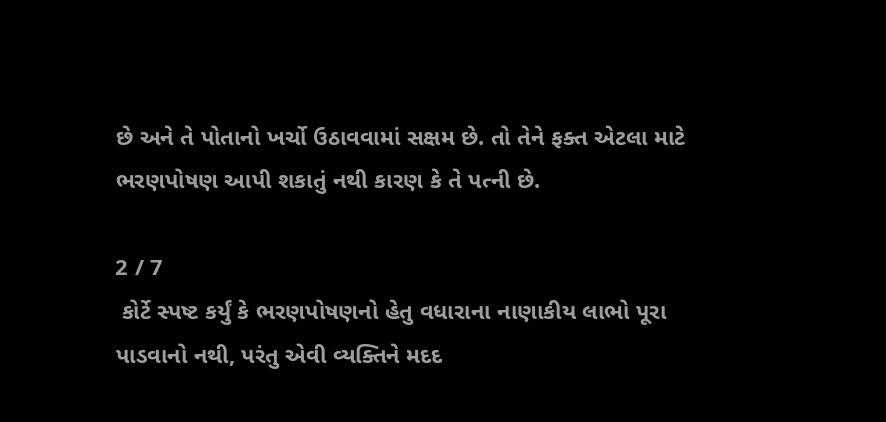છે અને તે પોતાનો ખર્ચો ઉઠાવવામાં સક્ષમ છે. તો તેને ફક્ત એટલા માટે ભરણપોષણ આપી શકાતું નથી કારણ કે તે પત્ની છે.

2 / 7
 કોર્ટે સ્પષ્ટ કર્યું કે ભરણપોષણનો હેતુ વધારાના નાણાકીય લાભો પૂરા પાડવાનો નથી, પરંતુ એવી વ્યક્તિને મદદ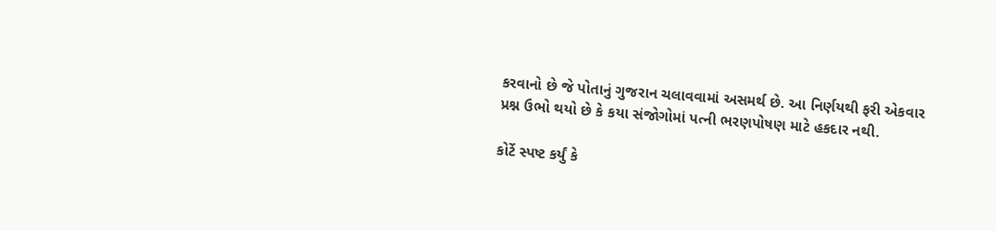કરવાનો છે જે પોતાનું ગુજરાન ચલાવવામાં અસમર્થ છે. આ નિર્ણયથી ફરી એકવાર પ્રશ્ન ઉભો થયો છે કે કયા સંજોગોમાં પત્ની ભરણપોષણ માટે હકદાર નથી.

કોર્ટે સ્પષ્ટ કર્યું કે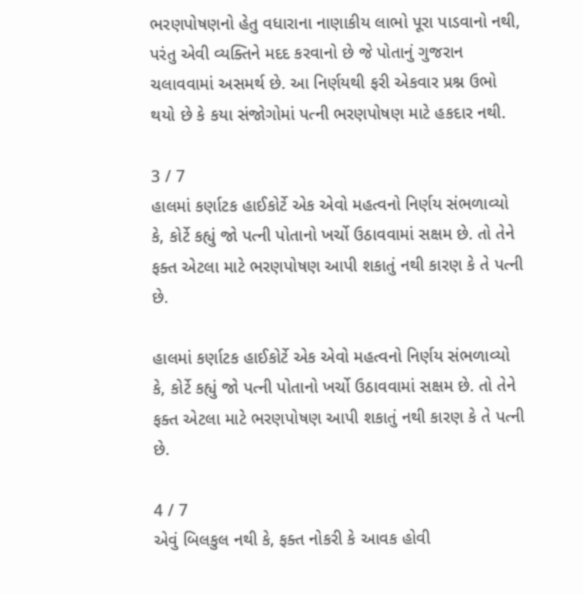ભરણપોષણનો હેતુ વધારાના નાણાકીય લાભો પૂરા પાડવાનો નથી, પરંતુ એવી વ્યક્તિને મદદ કરવાનો છે જે પોતાનું ગુજરાન ચલાવવામાં અસમર્થ છે. આ નિર્ણયથી ફરી એકવાર પ્રશ્ન ઉભો થયો છે કે કયા સંજોગોમાં પત્ની ભરણપોષણ માટે હકદાર નથી.

3 / 7
હાલમાં કર્ણાટક હાઈકોર્ટે એક એવો મહત્વનો નિર્ણય સંભળાવ્યો કે, કોર્ટે કહ્યું જો પત્ની પોતાનો ખર્ચો ઉઠાવવામાં સક્ષમ છે. તો તેને ફક્ત એટલા માટે ભરણપોષણ આપી શકાતું નથી કારણ કે તે પત્ની છે.

હાલમાં કર્ણાટક હાઈકોર્ટે એક એવો મહત્વનો નિર્ણય સંભળાવ્યો કે, કોર્ટે કહ્યું જો પત્ની પોતાનો ખર્ચો ઉઠાવવામાં સક્ષમ છે. તો તેને ફક્ત એટલા માટે ભરણપોષણ આપી શકાતું નથી કારણ કે તે પત્ની છે.

4 / 7
એવું બિલકુલ નથી કે, ફક્ત નોકરી કે આવક હોવી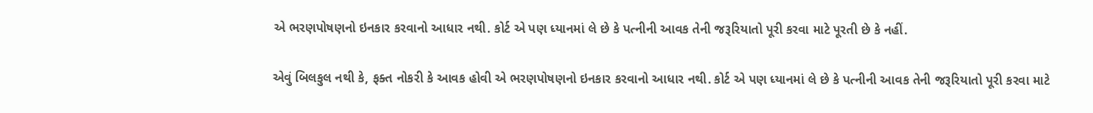એ ભરણપોષણનો ઇનકાર કરવાનો આધાર નથી. કોર્ટ એ પણ ધ્યાનમાં લે છે કે પત્નીની આવક તેની જરૂરિયાતો પૂરી કરવા માટે પૂરતી છે કે નહીં.

એવું બિલકુલ નથી કે, ફક્ત નોકરી કે આવક હોવી એ ભરણપોષણનો ઇનકાર કરવાનો આધાર નથી. કોર્ટ એ પણ ધ્યાનમાં લે છે કે પત્નીની આવક તેની જરૂરિયાતો પૂરી કરવા માટે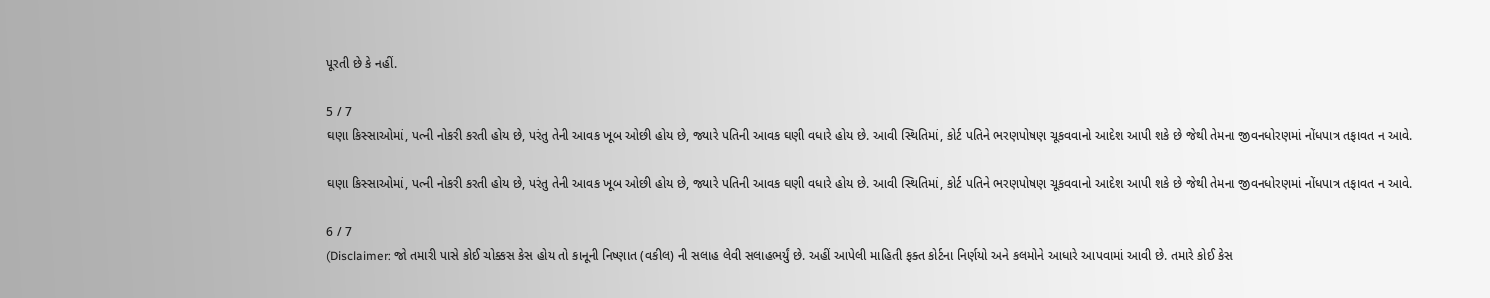પૂરતી છે કે નહીં.

5 / 7
ઘણા કિસ્સાઓમાં, પત્ની નોકરી કરતી હોય છે, પરંતુ તેની આવક ખૂબ ઓછી હોય છે, જ્યારે પતિની આવક ઘણી વધારે હોય છે. આવી સ્થિતિમાં, કોર્ટ પતિને ભરણપોષણ ચૂકવવાનો આદેશ આપી શકે છે જેથી તેમના જીવનધોરણમાં નોંધપાત્ર તફાવત ન આવે.

ઘણા કિસ્સાઓમાં, પત્ની નોકરી કરતી હોય છે, પરંતુ તેની આવક ખૂબ ઓછી હોય છે, જ્યારે પતિની આવક ઘણી વધારે હોય છે. આવી સ્થિતિમાં, કોર્ટ પતિને ભરણપોષણ ચૂકવવાનો આદેશ આપી શકે છે જેથી તેમના જીવનધોરણમાં નોંધપાત્ર તફાવત ન આવે.

6 / 7
(Disclaimer: જો તમારી પાસે કોઈ ચોક્કસ કેસ હોય તો કાનૂની નિષ્ણાત (વકીલ) ની સલાહ લેવી સલાહભર્યું છે. અહીં આપેલી માહિતી ફક્ત કોર્ટના નિર્ણયો અને કલમોને આધારે આપવામાં આવી છે. તમારે કોઈ કેસ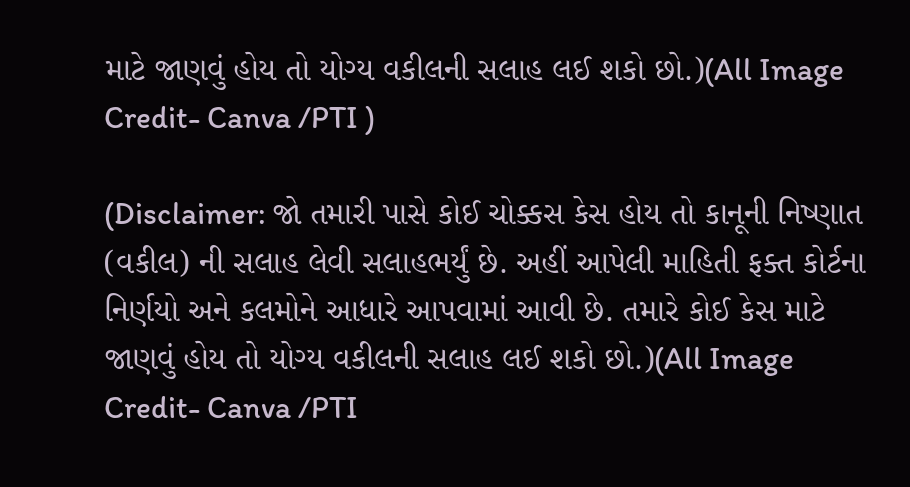માટે જાણવું હોય તો યોગ્ય વકીલની સલાહ લઈ શકો છો.)(All Image Credit- Canva /PTI )

(Disclaimer: જો તમારી પાસે કોઈ ચોક્કસ કેસ હોય તો કાનૂની નિષ્ણાત (વકીલ) ની સલાહ લેવી સલાહભર્યું છે. અહીં આપેલી માહિતી ફક્ત કોર્ટના નિર્ણયો અને કલમોને આધારે આપવામાં આવી છે. તમારે કોઈ કેસ માટે જાણવું હોય તો યોગ્ય વકીલની સલાહ લઈ શકો છો.)(All Image Credit- Canva /PTI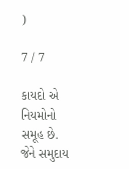)

7 / 7

કાયદો એ નિયમોનો સમૂહ છે. જેને સમુદાય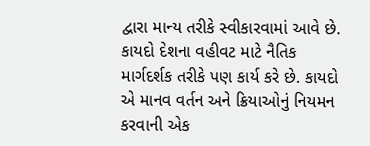દ્વારા માન્ય તરીકે સ્વીકારવામાં આવે છે. કાયદો દેશના વહીવટ માટે નૈતિક માર્ગદર્શક તરીકે પણ કાર્ય કરે છે. કાયદો એ માનવ વર્તન અને ક્રિયાઓનું નિયમન કરવાની એક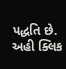પદ્ધતિ છે. અહી ક્લિક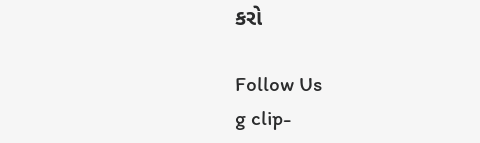કરો

Follow Us
g clip-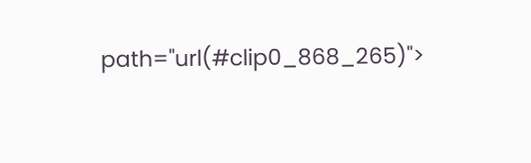path="url(#clip0_868_265)">